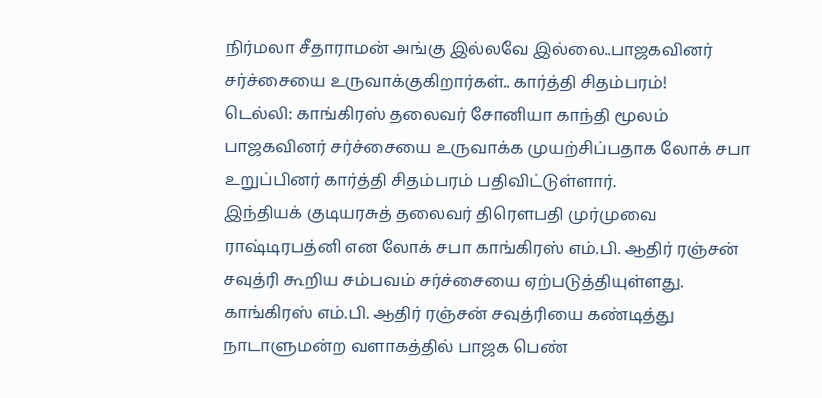நிர்மலா சீதாராமன் அங்கு இல்லவே இல்லை..பாஜகவினர் சர்ச்சையை உருவாக்குகிறார்கள்.. கார்த்தி சிதம்பரம்!
டெல்லி: காங்கிரஸ் தலைவர் சோனியா காந்தி மூலம் பாஜகவினர் சர்ச்சையை உருவாக்க முயற்சிப்பதாக லோக் சபா உறுப்பினர் கார்த்தி சிதம்பரம் பதிவிட்டுள்ளார்.
இந்தியக் குடியரசுத் தலைவர் திரௌபதி முர்முவை ராஷ்டிரபத்னி என லோக் சபா காங்கிரஸ் எம்.பி. ஆதிர் ரஞ்சன் சவுத்ரி கூறிய சம்பவம் சர்ச்சையை ஏற்படுத்தியுள்ளது. காங்கிரஸ் எம்.பி. ஆதிர் ரஞ்சன் சவுத்ரியை கண்டித்து நாடாளுமன்ற வளாகத்தில் பாஜக பெண்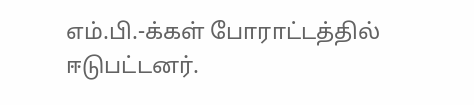எம்.பி.-க்கள் போராட்டத்தில் ஈடுபட்டனர்.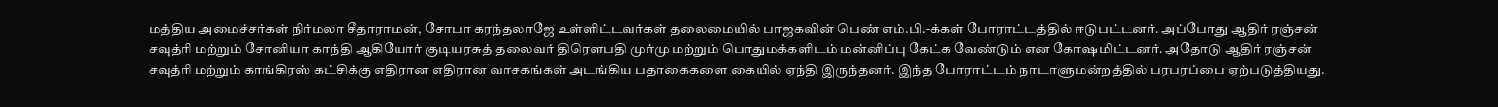மத்திய அமைச்சர்கள் நிர்மலா சீதாராமன், சோபா கரந்தலாஜே உள்ளிட்டவர்கள் தலைமையில் பாஜகவின் பெண் எம்.பி.-க்கள் போராட்டத்தில் ஈடுபட்டனர். அப்போது ஆதிர் ரஞ்சன் சவுத்ரி மற்றும் சோனியா காந்தி ஆகியோர் குடியரசுத் தலைவர் திரெளபதி முர்மு மற்றும் பொதுமக்களிடம் மன்னிப்பு கேட்க வேண்டும் என கோஷமிட்டனர். அதோடு ஆதிர் ரஞ்சன் சவுத்ரி மற்றும் காங்கிரஸ் கட்சிக்கு எதிரான எதிரான வாசகங்கள் அடங்கிய பதாகைகளை கையில் ஏந்தி இருந்தனர். இந்த போராட்டம் நாடாளுமன்றத்தில் பரபரப்பை ஏற்படுத்தியது.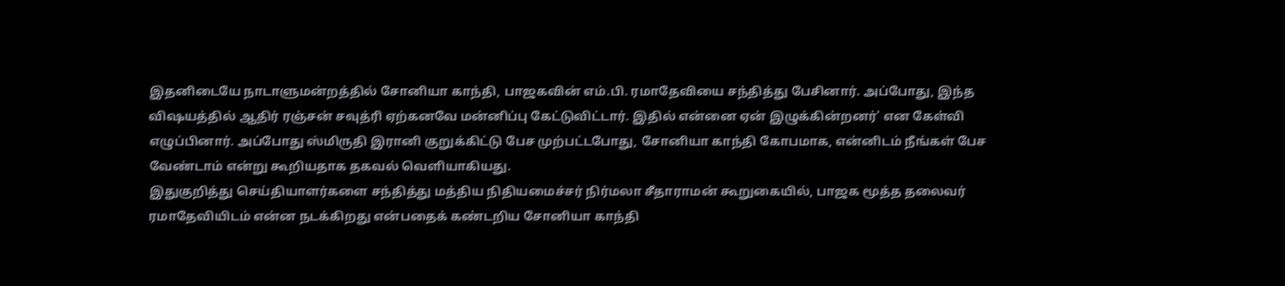இதனிடையே நாடாளுமன்றத்தில் சோனியா காந்தி, பாஜகவின் எம்.பி. ரமாதேவியை சந்தித்து பேசினார். அப்போது, இந்த விஷயத்தில் ஆதிர் ரஞ்சன் சவுத்ரி ஏற்கனவே மன்னிப்பு கேட்டுவிட்டார். இதில் என்னை ஏன் இழுக்கின்றனர்' என கேள்வி எழுப்பினார். அப்போது ஸ்மிருதி இரானி குறுக்கிட்டு பேச முற்பட்டபோது, சோனியா காந்தி கோபமாக, என்னிடம் நீங்கள் பேச வேண்டாம் என்று கூறியதாக தகவல் வெளியாகியது.
இதுகுறித்து செய்தியாளர்களை சந்தித்து மத்திய நிதியமைச்சர் நிர்மலா சீதாராமன் கூறுகையில், பாஜக மூத்த தலைவர் ரமாதேவியிடம் என்ன நடக்கிறது என்பதைக் கண்டறிய சோனியா காந்தி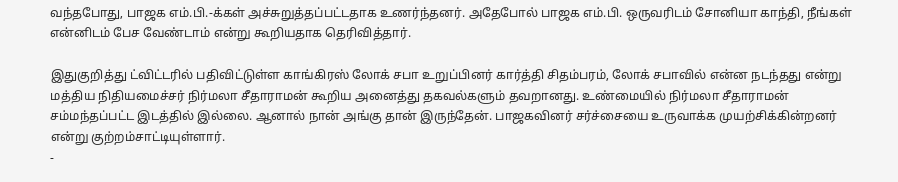வந்தபோது, பாஜக எம்.பி.-க்கள் அச்சுறுத்தப்பட்டதாக உணர்ந்தனர். அதேபோல் பாஜக எம்.பி. ஒருவரிடம் சோனியா காந்தி, நீங்கள் என்னிடம் பேச வேண்டாம் என்று கூறியதாக தெரிவித்தார்.

இதுகுறித்து ட்விட்டரில் பதிவிட்டுள்ள காங்கிரஸ் லோக் சபா உறுப்பினர் கார்த்தி சிதம்பரம், லோக் சபாவில் என்ன நடந்தது என்று மத்திய நிதியமைச்சர் நிர்மலா சீதாராமன் கூறிய அனைத்து தகவல்களும் தவறானது. உண்மையில் நிர்மலா சீதாராமன் சம்மந்தப்பட்ட இடத்தில் இல்லை. ஆனால் நான் அங்கு தான் இருந்தேன். பாஜகவினர் சர்ச்சையை உருவாக்க முயற்சிக்கின்றனர் என்று குற்றம்சாட்டியுள்ளார்.
-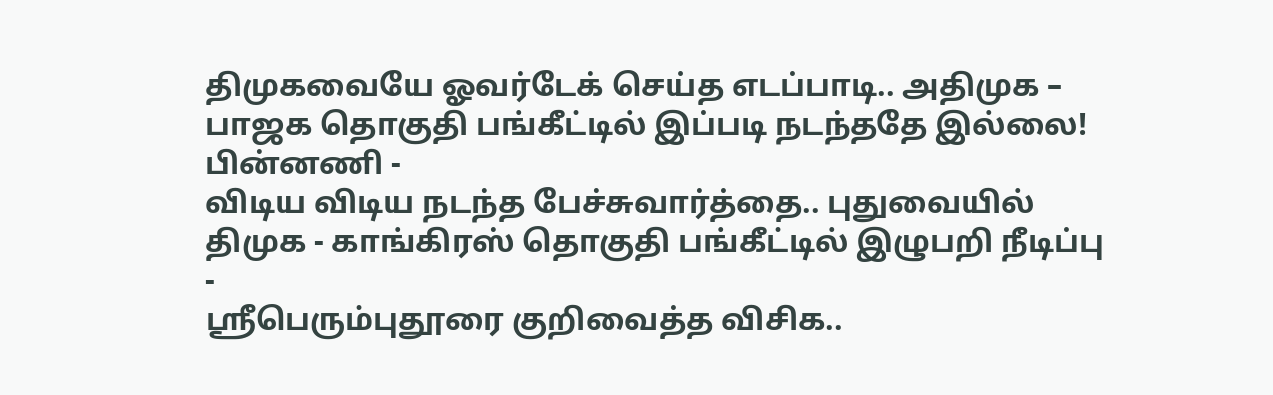திமுகவையே ஓவர்டேக் செய்த எடப்பாடி.. அதிமுக – பாஜக தொகுதி பங்கீட்டில் இப்படி நடந்ததே இல்லை! பின்னணி -
விடிய விடிய நடந்த பேச்சுவார்த்தை.. புதுவையில் திமுக - காங்கிரஸ் தொகுதி பங்கீட்டில் இழுபறி நீடிப்பு -
ஶ்ரீபெரும்புதூரை குறிவைத்த விசிக..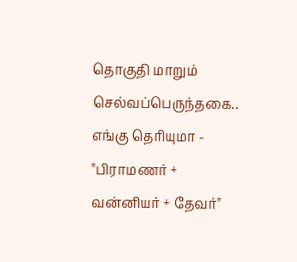தொகுதி மாறும் செல்வப்பெருந்தகை.. எங்கு தெரியுமா -
"பிராமணர் + வன்னியர் + தேவர்"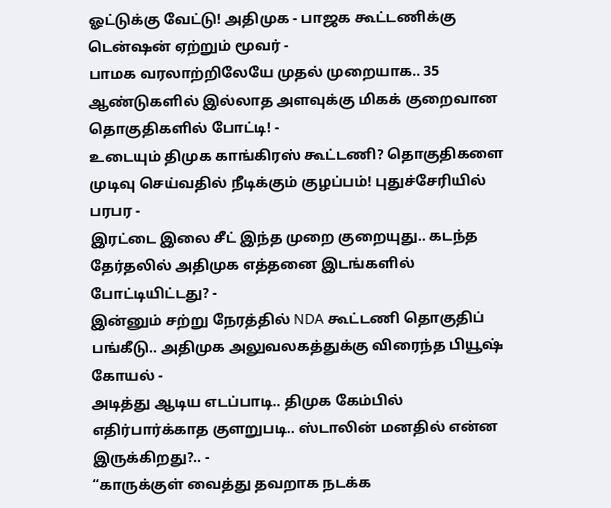ஓட்டுக்கு வேட்டு! அதிமுக - பாஜக கூட்டணிக்கு டென்ஷன் ஏற்றும் மூவர் -
பாமக வரலாற்றிலேயே முதல் முறையாக.. 35 ஆண்டுகளில் இல்லாத அளவுக்கு மிகக் குறைவான தொகுதிகளில் போட்டி! -
உடையும் திமுக காங்கிரஸ் கூட்டணி? தொகுதிகளை முடிவு செய்வதில் நீடிக்கும் குழப்பம்! புதுச்சேரியில் பரபர -
இரட்டை இலை சீட் இந்த முறை குறையுது.. கடந்த தேர்தலில் அதிமுக எத்தனை இடங்களில் போட்டியிட்டது? -
இன்னும் சற்று நேரத்தில் NDA கூட்டணி தொகுதிப் பங்கீடு.. அதிமுக அலுவலகத்துக்கு விரைந்த பியூஷ் கோயல் -
அடித்து ஆடிய எடப்பாடி.. திமுக கேம்பில் எதிர்பார்க்காத குளறுபடி.. ஸ்டாலின் மனதில் என்ன இருக்கிறது?.. -
“காருக்குள் வைத்து தவறாக நடக்க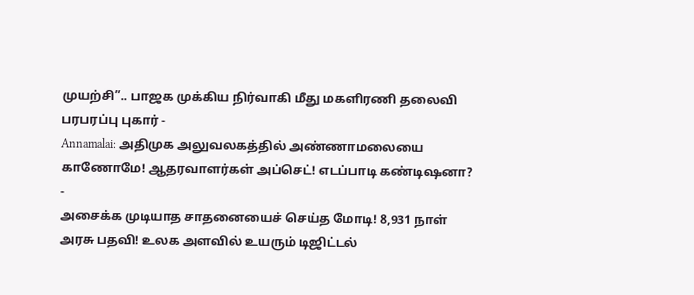முயற்சி”.. பாஜக முக்கிய நிர்வாகி மீது மகளிரணி தலைவி பரபரப்பு புகார் -
Annamalai: அதிமுக அலுவலகத்தில் அண்ணாமலையை காணோமே! ஆதரவாளர்கள் அப்செட்! எடப்பாடி கண்டிஷனா? -
அசைக்க முடியாத சாதனையைச் செய்த மோடி! 8,931 நாள் அரசு பதவி! உலக அளவில் உயரும் டிஜிட்டல்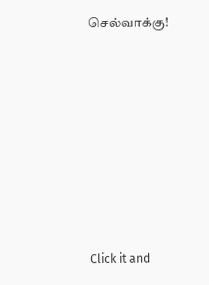செல்வாக்கு!












Click it and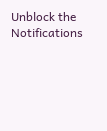Unblock the Notifications